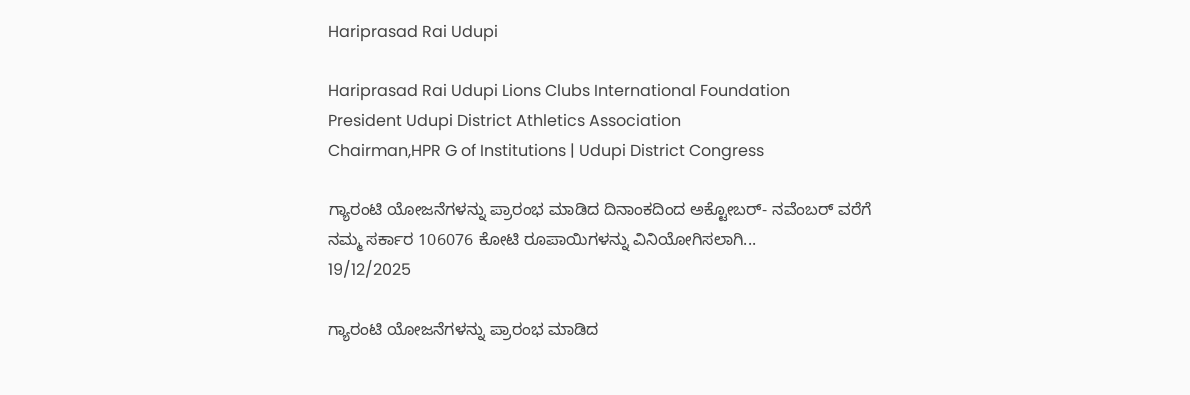Hariprasad Rai Udupi

Hariprasad Rai Udupi Lions Clubs International Foundation
President Udupi District Athletics Association
Chairman,HPR G of Institutions | Udupi District Congress

ಗ್ಯಾರಂಟಿ ಯೋಜನೆಗಳನ್ನು ಪ್ರಾರಂಭ ಮಾಡಿದ ದಿನಾಂಕದಿಂದ ಅಕ್ಟೋಬರ್- ನವೆಂಬರ್ ವರೆಗೆ ನಮ್ಮ ಸರ್ಕಾರ 106076 ಕೋಟಿ ರೂಪಾಯಿಗಳನ್ನು ವಿನಿಯೋಗಿಸಲಾಗಿ...
19/12/2025

ಗ್ಯಾರಂಟಿ ಯೋಜನೆಗಳನ್ನು ಪ್ರಾರಂಭ ಮಾಡಿದ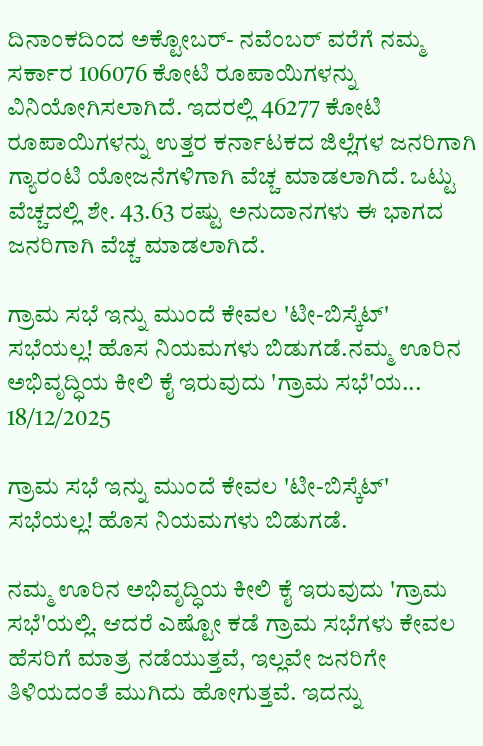ದಿನಾಂಕದಿಂದ ಅಕ್ಟೋಬರ್- ನವೆಂಬರ್ ವರೆಗೆ ನಮ್ಮ ಸರ್ಕಾರ 106076 ಕೋಟಿ ರೂಪಾಯಿಗಳನ್ನು ವಿನಿಯೋಗಿಸಲಾಗಿದೆ. ಇದರಲ್ಲಿ 46277 ಕೋಟಿ ರೂಪಾಯಿಗಳನ್ನು ಉತ್ತರ ಕರ್ನಾಟಕದ ಜಿಲ್ಲೆಗಳ ಜನರಿಗಾಗಿ ಗ್ಯಾರಂಟಿ ಯೋಜನೆಗಳಿಗಾಗಿ ವೆಚ್ಚ ಮಾಡಲಾಗಿದೆ. ಒಟ್ಟು ವೆಚ್ಚದಲ್ಲಿ ಶೇ. 43.63 ರಷ್ಟು ಅನುದಾನಗಳು ಈ ಭಾಗದ ಜನರಿಗಾಗಿ ವೆಚ್ಚ ಮಾಡಲಾಗಿದೆ.

ಗ್ರಾಮ ಸಭೆ ಇನ್ನು ಮುಂದೆ ಕೇವಲ 'ಟೀ-ಬಿಸ್ಕೆಟ್' ಸಭೆಯಲ್ಲ! ಹೊಸ ನಿಯಮಗಳು ಬಿಡುಗಡೆ.ನಮ್ಮ ಊರಿನ ಅಭಿವೃದ್ಧಿಯ ಕೀಲಿ ಕೈ ಇರುವುದು 'ಗ್ರಾಮ ಸಭೆ'ಯ...
18/12/2025

ಗ್ರಾಮ ಸಭೆ ಇನ್ನು ಮುಂದೆ ಕೇವಲ 'ಟೀ-ಬಿಸ್ಕೆಟ್' ಸಭೆಯಲ್ಲ! ಹೊಸ ನಿಯಮಗಳು ಬಿಡುಗಡೆ.

ನಮ್ಮ ಊರಿನ ಅಭಿವೃದ್ಧಿಯ ಕೀಲಿ ಕೈ ಇರುವುದು 'ಗ್ರಾಮ ಸಭೆ'ಯಲ್ಲಿ. ಆದರೆ ಎಷ್ಟೋ ಕಡೆ ಗ್ರಾಮ ಸಭೆಗಳು ಕೇವಲ ಹೆಸರಿಗೆ ಮಾತ್ರ ನಡೆಯುತ್ತವೆ, ಇಲ್ಲವೇ ಜನರಿಗೇ ತಿಳಿಯದಂತೆ ಮುಗಿದು ಹೋಗುತ್ತವೆ. ಇದನ್ನು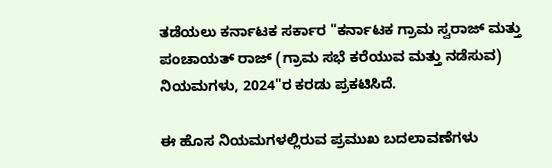ತಡೆಯಲು ಕರ್ನಾಟಕ ಸರ್ಕಾರ "ಕರ್ನಾಟಕ ಗ್ರಾಮ ಸ್ವರಾಜ್ ಮತ್ತು ಪಂಚಾಯತ್ ರಾಜ್ (ಗ್ರಾಮ ಸಭೆ ಕರೆಯುವ ಮತ್ತು ನಡೆಸುವ) ನಿಯಮಗಳು, 2024"ರ ಕರಡು ಪ್ರಕಟಿಸಿದೆ.

ಈ ಹೊಸ ನಿಯಮಗಳಲ್ಲಿರುವ ಪ್ರಮುಖ ಬದಲಾವಣೆಗಳು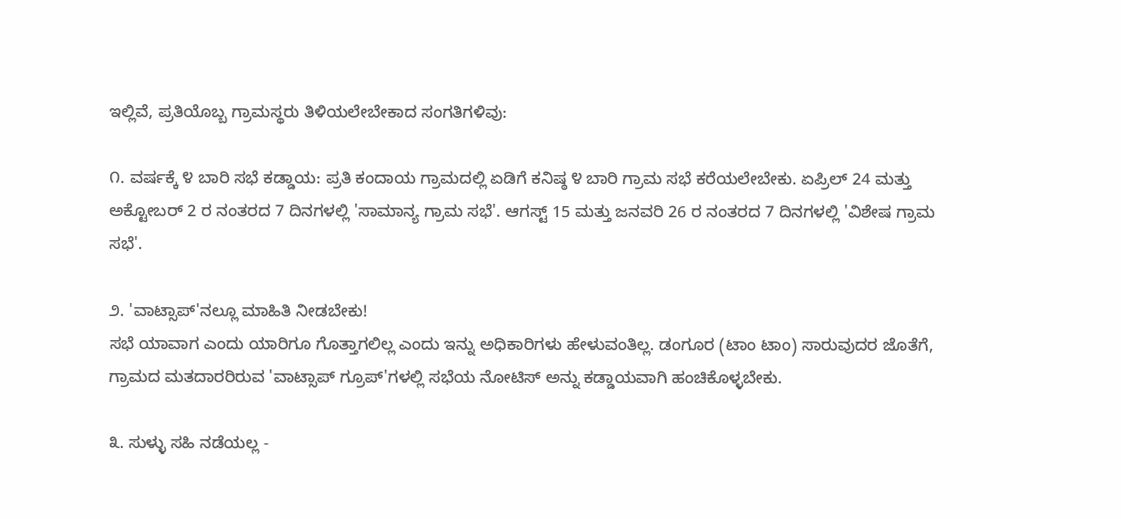ಇಲ್ಲಿವೆ, ಪ್ರತಿಯೊಬ್ಬ ಗ್ರಾಮಸ್ಥರು ತಿಳಿಯಲೇಬೇಕಾದ ಸಂಗತಿಗಳಿವು:

೧. ವರ್ಷಕ್ಕೆ ೪ ಬಾರಿ ಸಭೆ ಕಡ್ಡಾಯ: ಪ್ರತಿ ಕಂದಾಯ ಗ್ರಾಮದಲ್ಲಿ ಏಡಿಗೆ ಕನಿಷ್ಠ ೪ ಬಾರಿ ಗ್ರಾಮ ಸಭೆ ಕರೆಯಲೇಬೇಕು. ಏಪ್ರಿಲ್ 24 ಮತ್ತು ಅಕ್ಟೋಬರ್ 2 ರ ನಂತರದ 7 ದಿನಗಳಲ್ಲಿ 'ಸಾಮಾನ್ಯ ಗ್ರಾಮ ಸಭೆ'. ಆಗಸ್ಟ್ 15 ಮತ್ತು ಜನವರಿ 26 ರ ನಂತರದ 7 ದಿನಗಳಲ್ಲಿ 'ವಿಶೇಷ ಗ್ರಾಮ ಸಭೆ'.

೨. 'ವಾಟ್ಸಾಪ್'ನಲ್ಲೂ ಮಾಹಿತಿ ನೀಡಬೇಕು!
ಸಭೆ ಯಾವಾಗ ಎಂದು ಯಾರಿಗೂ ಗೊತ್ತಾಗಲಿಲ್ಲ ಎಂದು ಇನ್ನು ಅಧಿಕಾರಿಗಳು ಹೇಳುವಂತಿಲ್ಲ. ಡಂಗೂರ (ಟಾಂ ಟಾಂ) ಸಾರುವುದರ ಜೊತೆಗೆ, ಗ್ರಾಮದ ಮತದಾರರಿರುವ 'ವಾಟ್ಸಾಪ್ ಗ್ರೂಪ್‌'ಗಳಲ್ಲಿ ಸಭೆಯ ನೋಟಿಸ್ ಅನ್ನು ಕಡ್ಡಾಯವಾಗಿ ಹಂಚಿಕೊಳ್ಳಬೇಕು.

೩. ಸುಳ್ಳು ಸಹಿ ನಡೆಯಲ್ಲ -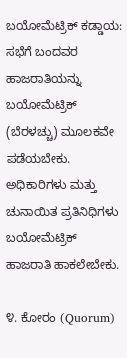ಬಯೋಮೆಟ್ರಿಕ್ ಕಡ್ಡಾಯ: ಸಭೆಗೆ ಬಂದವರ ಹಾಜರಾತಿಯನ್ನು ಬಯೋಮೆಟ್ರಿಕ್ (ಬೆರಳಚ್ಚು) ಮೂಲಕವೇ ಪಡೆಯಬೇಕು. ಅಧಿಕಾರಿಗಳು ಮತ್ತು ಚುನಾಯಿತ ಪ್ರತಿನಿಧಿಗಳು ಬಯೋಮೆಟ್ರಿಕ್ ಹಾಜರಾತಿ ಹಾಕಲೇಬೇಕು.

೪. ಕೋರಂ (Quorum)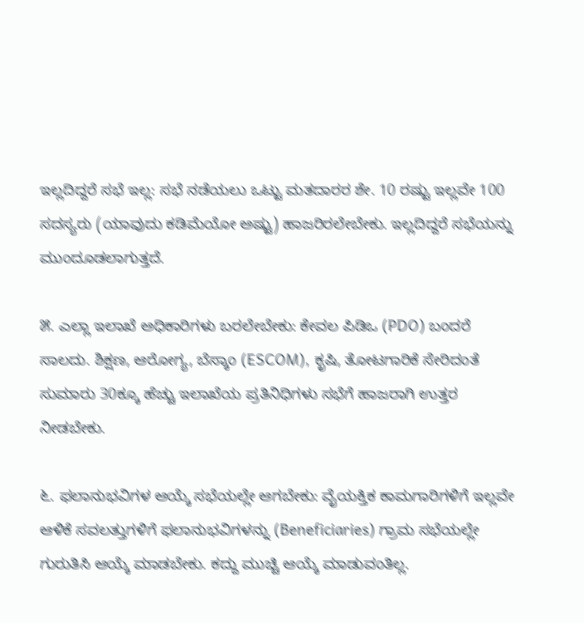ಇಲ್ಲದಿದ್ದರೆ ಸಭೆ ಇಲ್ಲ: ಸಭೆ ನಡೆಯಲು ಒಟ್ಟು ಮತದಾರರ ಶೇ. 10 ರಷ್ಟು ಇಲ್ಲವೇ 100 ಸದಸ್ಯರು (ಯಾವುದು ಕಡಿಮೆಯೋ ಅಷ್ಟು) ಹಾಜರಿರಲೇಬೇಕು. ಇಲ್ಲದಿದ್ದರೆ ಸಭೆಯನ್ನು ಮುಂದೂಡಲಾಗುತ್ತದೆ.

೫. ಎಲ್ಲಾ ಇಲಾಖೆ ಅಧಿಕಾರಿಗಳು ಬರಲೇಬೇಕು: ಕೇವಲ ಪಿಡಿಒ (PDO) ಬಂದರೆ ಸಾಲದು. ಶಿಕ್ಷಣ, ಆರೋಗ್ಯ, ಬೆಸ್ಕಾಂ (ESCOM), ಕೃಷಿ, ತೋಟಗಾರಿಕೆ ಸೇರಿದಂತೆ ಸುಮಾರು 30ಕ್ಕೂ ಹೆಚ್ಚು ಇಲಾಖೆಯ ಪ್ರತಿನಿಧಿಗಳು ಸಭೆಗೆ ಹಾಜರಾಗಿ ಉತ್ತರ ನೀಡಬೇಕು.

೬. ಫಲಾನುಭವಿಗಳ ಆಯ್ಕೆ ಸಭೆಯಲ್ಲೇ ಆಗಬೇಕು: ವೈಯಕ್ತಿಕ ಕಾಮಗಾರಿಗಳಿಗೆ ಇಲ್ಲವೇ ಆಳಿಕೆ ಸವಲತ್ತುಗಳಿಗೆ ಫಲಾನುಭವಿಗಳನ್ನು (Beneficiaries) ಗ್ರಾಮ ಸಭೆಯಲ್ಲೇ ಗುರುತಿಸಿ ಆಯ್ಕೆ ಮಾಡಬೇಕು. ಕದ್ದು ಮುಚ್ಚಿ ಆಯ್ಕೆ ಮಾಡುವಂತಿಲ್ಲ.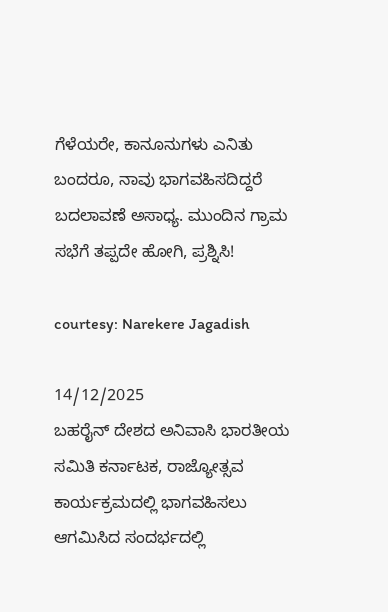ಗೆಳೆಯರೇ, ಕಾನೂನುಗಳು ಎನಿತು ಬಂದರೂ, ನಾವು ಭಾಗವಹಿಸದಿದ್ದರೆ ಬದಲಾವಣೆ ಅಸಾಧ್ಯ. ಮುಂದಿನ ಗ್ರಾಮ ಸಭೆಗೆ ತಪ್ಪದೇ ಹೋಗಿ, ಪ್ರಶ್ನಿಸಿ!

courtesy: Narekere Jagadish

14/12/2025
ಬಹರೈನ್ ದೇಶದ ಅನಿವಾಸಿ ಭಾರತೀಯ ಸಮಿತಿ ಕರ್ನಾಟಕ, ರಾಜ್ಯೋತ್ಸವ ಕಾರ್ಯಕ್ರಮದಲ್ಲಿ ಭಾಗವಹಿಸಲು ಆಗಮಿಸಿದ ಸಂದರ್ಭದಲ್ಲಿ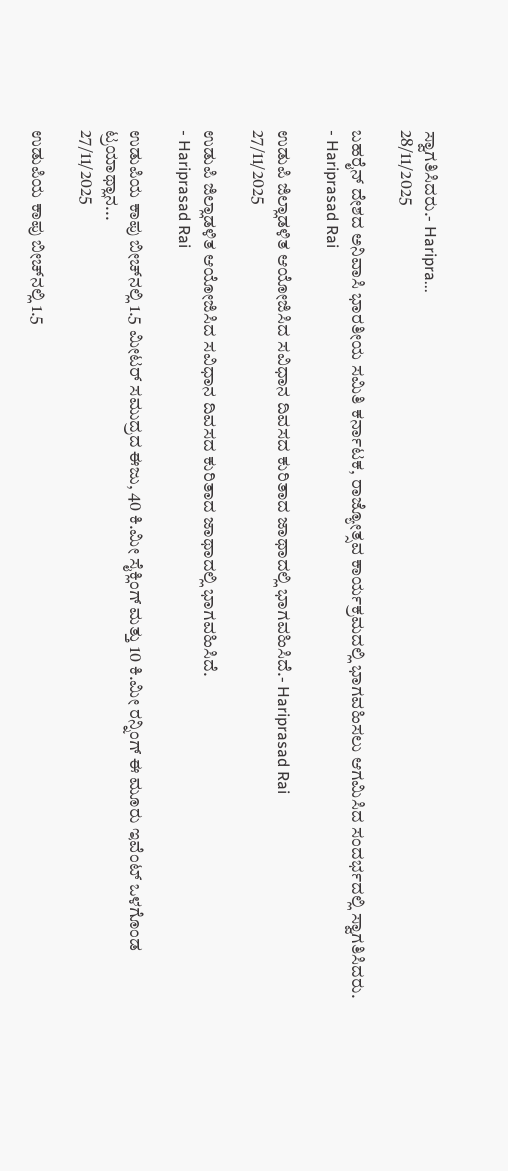ಸ್ವಾಗತಿಸಿದರು.- Haripra...
28/11/2025

ಬಹರೈನ್ ದೇಶದ ಅನಿವಾಸಿ ಭಾರತೀಯ ಸಮಿತಿ ಕರ್ನಾಟಕ, ರಾಜ್ಯೋತ್ಸವ ಕಾರ್ಯಕ್ರಮದಲ್ಲಿ ಭಾಗವಹಿಸಲು ಆಗಮಿಸಿದ ಸಂದರ್ಭದಲ್ಲಿ ಸ್ವಾಗತಿಸಿದರು.
- Hariprasad Rai

ಉಡುಪಿ ಜಿಲ್ಲಾಡಳಿತ ಆಯೋಜಿಸಿದ ಸವಿಧಾನ ದಿವಸದ ಕುರಿತಾದ ಜಾಥಾದಲ್ಲಿ ಭಾಗವಹಿಸಿದೆ.- Hariprasad Rai
27/11/2025

ಉಡುಪಿ ಜಿಲ್ಲಾಡಳಿತ ಆಯೋಜಿಸಿದ ಸವಿಧಾನ ದಿವಸದ ಕುರಿತಾದ ಜಾಥಾದಲ್ಲಿ ಭಾಗವಹಿಸಿದೆ.
- Hariprasad Rai

ಉಡುಪಿಯ ಕಾಪು ಬೀಚ್‌ನಲ್ಲಿ 1.5 ಮೀಟರ್ ಸಮುದ್ರದ ಈಜು, 40 ಕಿ.ಮೀ ಸೈಕ್ಲಿಂಗ್ ಮತ್ತು 10 ಕಿ.ಮೀ ರನ್ನಿಂಗ್ ಈ ಮೂರು ಇವೆಂಟ್ ಒಳಗೊಂಡ ಟ್ರಯಾಥ್ಲಾನ...
27/11/2025

ಉಡುಪಿಯ ಕಾಪು ಬೀಚ್‌ನಲ್ಲಿ 1.5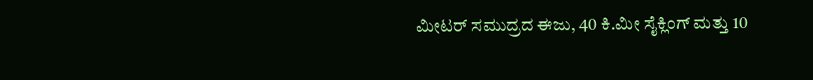ಮೀಟರ್ ಸಮುದ್ರದ ಈಜು, 40 ಕಿ.ಮೀ ಸೈಕ್ಲಿಂಗ್ ಮತ್ತು 10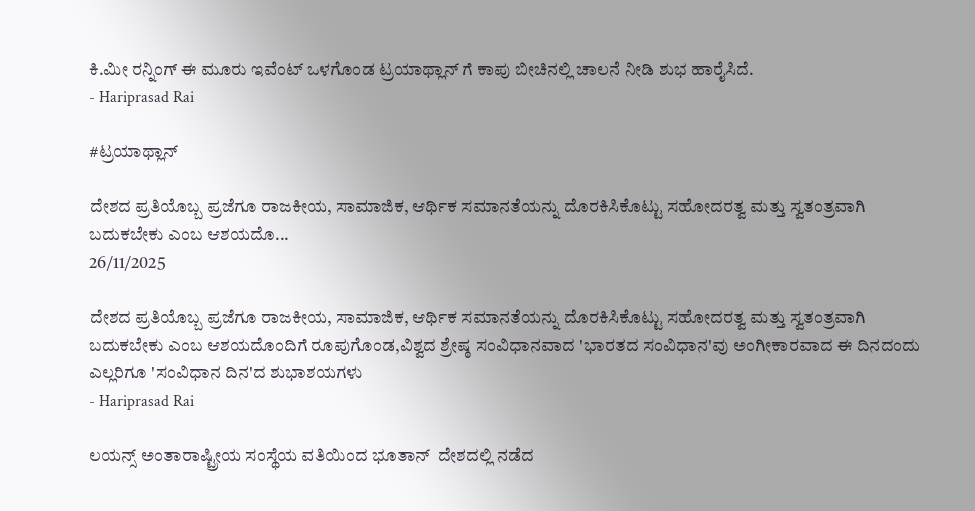ಕಿ.ಮೀ ರನ್ನಿಂಗ್ ಈ ಮೂರು ಇವೆಂಟ್ ಒಳಗೊಂಡ ಟ್ರಯಾಥ್ಲಾನ್ ಗೆ ಕಾಪು ಬೀಚಿನಲ್ಲಿ ಚಾಲನೆ ನೀಡಿ ಶುಭ ಹಾರೈಸಿದೆ.
- Hariprasad Rai

#ಟ್ರಯಾಥ್ಲಾನ್

ದೇಶದ ಪ್ರತಿಯೊಬ್ಬ ಪ್ರಜೆಗೂ ರಾಜಕೀಯ, ಸಾಮಾಜಿಕ, ಆರ್ಥಿಕ ಸಮಾನತೆಯನ್ನು ದೊರಕಿಸಿಕೊಟ್ಟು ಸಹೋದರತ್ವ ಮತ್ತು ಸ್ವತಂತ್ರವಾಗಿ ಬದುಕಬೇಕು ಎಂಬ ಆಶಯದೊ...
26/11/2025

ದೇಶದ ಪ್ರತಿಯೊಬ್ಬ ಪ್ರಜೆಗೂ ರಾಜಕೀಯ, ಸಾಮಾಜಿಕ, ಆರ್ಥಿಕ ಸಮಾನತೆಯನ್ನು ದೊರಕಿಸಿಕೊಟ್ಟು ಸಹೋದರತ್ವ ಮತ್ತು ಸ್ವತಂತ್ರವಾಗಿ ಬದುಕಬೇಕು ಎಂಬ ಆಶಯದೊಂದಿಗೆ ರೂಪುಗೊಂಡ,ವಿಶ್ವದ ಶ್ರೇಷ್ಠ ಸಂವಿಧಾನವಾದ 'ಭಾರತದ ಸಂವಿಧಾನ'ವು ಅಂಗೀಕಾರವಾದ ಈ ದಿನದಂದು ಎಲ್ಲರಿಗೂ 'ಸಂವಿಧಾನ ದಿನ'ದ ಶುಭಾಶಯಗಳು
- Hariprasad Rai

ಲಯನ್ಸ್ ಅಂತಾರಾಷ್ಟ್ರೀಯ ಸಂಸ್ಥೆಯ ವತಿಯಿಂದ ಭೂತಾನ್  ದೇಶದಲ್ಲಿ ನಡೆದ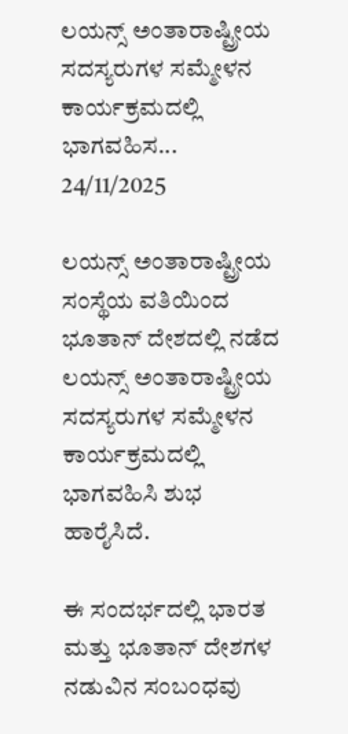ಲಯನ್ಸ್ ಅಂತಾರಾಷ್ಟ್ರೀಯ ಸದಸ್ಯರುಗಳ ಸಮ್ಮೇಳನ ಕಾರ್ಯಕ್ರಮದಲ್ಲಿ ಭಾಗವಹಿಸ...
24/11/2025

ಲಯನ್ಸ್ ಅಂತಾರಾಷ್ಟ್ರೀಯ ಸಂಸ್ಥೆಯ ವತಿಯಿಂದ ಭೂತಾನ್ ದೇಶದಲ್ಲಿ ನಡೆದ ಲಯನ್ಸ್ ಅಂತಾರಾಷ್ಟ್ರೀಯ ಸದಸ್ಯರುಗಳ ಸಮ್ಮೇಳನ ಕಾರ್ಯಕ್ರಮದಲ್ಲಿ ಭಾಗವಹಿಸಿ ಶುಭ ಹಾರೈಸಿದೆ.

ಈ ಸಂದರ್ಭದಲ್ಲಿ ಭಾರತ ಮತ್ತು ಭೂತಾನ್ ದೇಶಗಳ ನಡುವಿನ ಸಂಬಂಧವು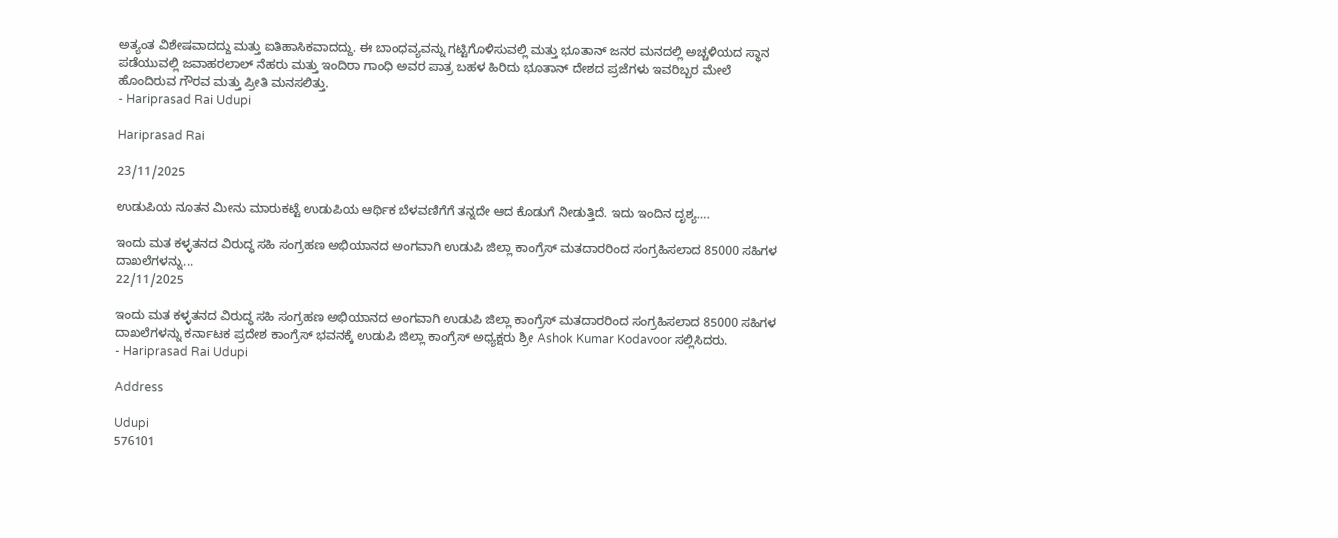ಅತ್ಯಂತ ವಿಶೇಷವಾದದ್ದು ಮತ್ತು ಐತಿಹಾಸಿಕವಾದದ್ದು. ಈ ಬಾಂಧವ್ಯವನ್ನು ಗಟ್ಟಿಗೊಳಿಸುವಲ್ಲಿ ಮತ್ತು ಭೂತಾನ್ ಜನರ ಮನದಲ್ಲಿ ಅಚ್ಚಳಿಯದ ಸ್ಥಾನ ಪಡೆಯುವಲ್ಲಿ ಜವಾಹರಲಾಲ್ ನೆಹರು ಮತ್ತು ಇಂದಿರಾ ಗಾಂಧಿ ಅವರ ಪಾತ್ರ ಬಹಳ ಹಿರಿದು ಭೂತಾನ್ ದೇಶದ ಪ್ರಜೆಗಳು ಇವರಿಬ್ಬರ ಮೇಲೆ ಹೊಂದಿರುವ ಗೌರವ ಮತ್ತು ಪ್ರೀತಿ ಮನಸಲಿತ್ತು.
- Hariprasad Rai Udupi

Hariprasad Rai

23/11/2025

ಉಡುಪಿಯ ನೂತನ ಮೀನು ಮಾರುಕಟ್ಟೆ ಉಡುಪಿಯ ಆರ್ಥಿಕ ಬೆಳವಣಿಗೆಗೆ ತನ್ನದೇ ಆದ ಕೊಡುಗೆ ನೀಡುತ್ತಿದೆ. ಇದು ಇಂದಿನ ದೃಶ್ಯ….

ಇಂದು ಮತ ಕಳ್ಳತನದ ವಿರುದ್ಧ ಸಹಿ ಸಂಗ್ರಹಣ ಅಭಿಯಾನದ ಅಂಗವಾಗಿ ಉಡುಪಿ ಜಿಲ್ಲಾ ಕಾಂಗ್ರೆಸ್ ಮತದಾರರಿಂದ ಸಂಗ್ರಹಿಸಲಾದ 85000 ಸಹಿಗಳ ದಾಖಲೆಗಳನ್ನು...
22/11/2025

ಇಂದು ಮತ ಕಳ್ಳತನದ ವಿರುದ್ಧ ಸಹಿ ಸಂಗ್ರಹಣ ಅಭಿಯಾನದ ಅಂಗವಾಗಿ ಉಡುಪಿ ಜಿಲ್ಲಾ ಕಾಂಗ್ರೆಸ್ ಮತದಾರರಿಂದ ಸಂಗ್ರಹಿಸಲಾದ 85000 ಸಹಿಗಳ ದಾಖಲೆಗಳನ್ನು ಕರ್ನಾಟಕ ಪ್ರದೇಶ ಕಾಂಗ್ರೆಸ್ ಭವನಕ್ಕೆ ಉಡುಪಿ ಜಿಲ್ಲಾ ಕಾಂಗ್ರೆಸ್ ಅಧ್ಯಕ್ಷರು ಶ್ರೀ Ashok Kumar Kodavoor ಸಲ್ಲಿಸಿದರು.
- Hariprasad Rai Udupi

Address

Udupi
576101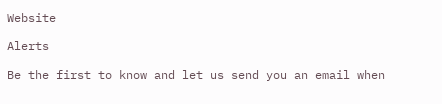Website

Alerts

Be the first to know and let us send you an email when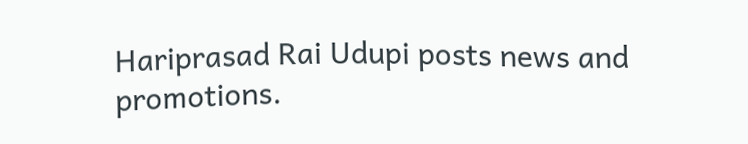Hariprasad Rai Udupi posts news and promotions.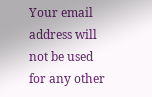Your email address will not be used for any other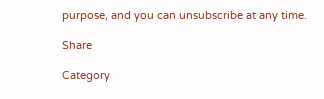purpose, and you can unsubscribe at any time.

Share

Category